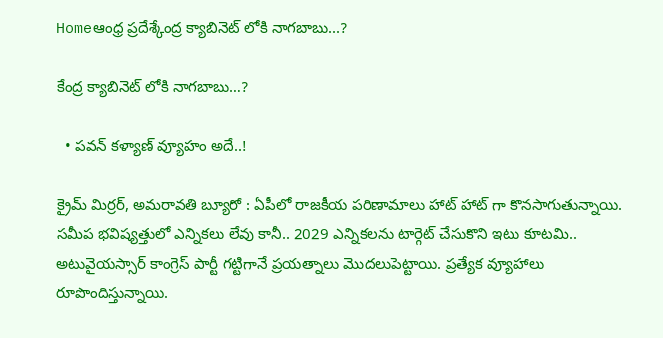Homeఆంధ్ర ప్రదేశ్కేంద్ర క్యాబినెట్ లోకి నాగబాబు...?

కేంద్ర క్యాబినెట్ లోకి నాగబాబు…?

  • పవన్ కళ్యాణ్ వ్యూహం అదే..!

క్రైమ్ మిర్రర్, అమరావతి బ్యూరో : ఏపీలో రాజకీయ పరిణామాలు హాట్ హాట్ గా కొనసాగుతున్నాయి. సమీప భవిష్యత్తులో ఎన్నికలు లేవు కానీ.. 2029 ఎన్నికలను టార్గెట్ చేసుకొని ఇటు కూటమి.. అటువైయస్సార్ కాంగ్రెస్ పార్టీ గట్టిగానే ప్రయత్నాలు మొదలుపెట్టాయి. ప్రత్యేక వ్యూహాలు రూపొందిస్తున్నాయి.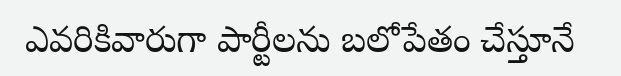ఎవరికివారుగా పార్టీలను బలోపేతం చేస్తూనే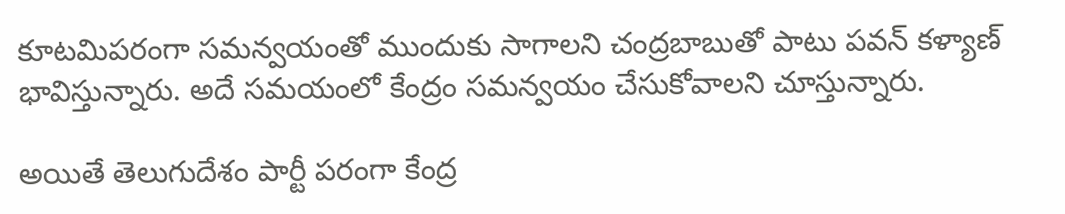కూటమిపరంగా సమన్వయంతో ముందుకు సాగాలని చంద్రబాబుతో పాటు పవన్ కళ్యాణ్ భావిస్తున్నారు. అదే సమయంలో కేంద్రం సమన్వయం చేసుకోవాలని చూస్తున్నారు.

అయితే తెలుగుదేశం పార్టీ పరంగా కేంద్ర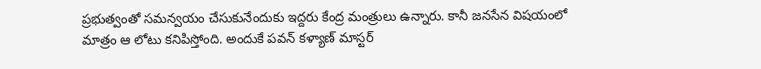ప్రభుత్వంతో సమన్వయం చేసుకునేందుకు ఇద్దరు కేంద్ర మంత్రులు ఉన్నారు. కానీ జనసేన విషయంలో మాత్రం ఆ లోటు కనిపిస్తోంది. అందుకే పవన్ కళ్యాణ్ మాస్టర్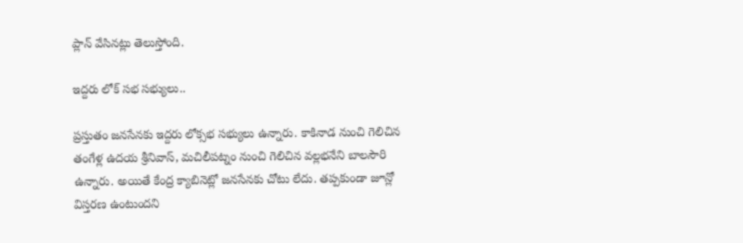ప్లాన్ వేసినట్లు తెలుస్తోంది.

ఇద్దరు లోక్ సభ సభ్యులు..

ప్రస్తుతం జనసేనకు ఇద్దరు లోక్సభ సభ్యులు ఉన్నారు. కాకినాడ నుంచి గెలిచిన తంగేళ్ల ఉదయ శ్రీనివాస్, మచిలీపట్నం నుంచి గెలిచిన వల్లభనేని బాలసౌరి ఉన్నారు. అయితే కేంద్ర క్యాబినెట్లో జనసేనకు చోటు లేదు. తప్పకుండా జూన్లో విస్తరణ ఉంటుందని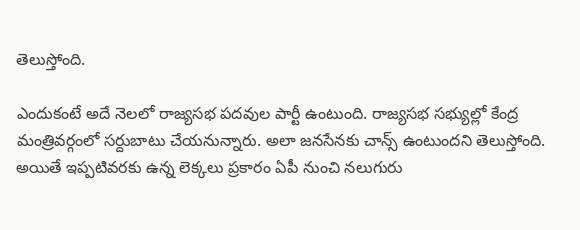తెలుస్తోంది.

ఎందుకంటే అదే నెలలో రాజ్యసభ పదవుల పార్టీ ఉంటుంది. రాజ్యసభ సభ్యుల్లో కేంద్ర మంత్రివర్గంలో సర్దుబాటు చేయనున్నారు. అలా జనసేనకు చాన్స్ ఉంటుందని తెలుస్తోంది. అయితే ఇప్పటివరకు ఉన్న లెక్కలు ప్రకారం ఏపీ నుంచి నలుగురు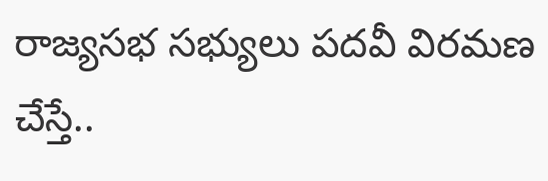రాజ్యసభ సభ్యులు పదవీ విరమణ చేస్తే..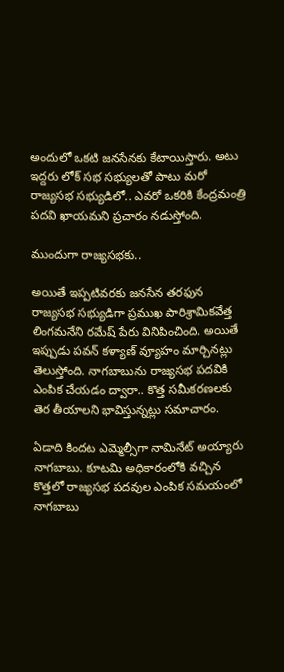అందులో ఒకటి జనసేనకు కేటాయిస్తారు. అటు ఇద్దరు లోక్ సభ సభ్యులతో పాటు మరో రాజ్యసభ సభ్యుడిలో.. ఎవరో ఒకరికి కేంద్రమంత్రి పదవి ఖాయమని ప్రచారం నడుస్తోంది.

ముందుగా రాజ్యసభకు..

అయితే ఇప్పటివరకు జనసేన తరఫున రాజ్యసభ సభ్యుడిగా ప్రముఖ పారిశ్రామికవేత్త లింగమనేని రమేష్ పేరు వినిపించింది. అయితే ఇప్పుడు పవన్ కళ్యాణ్ వ్యూహం మార్చినట్లు తెలుస్తోంది. నాగబాబును రాజ్యసభ పదవికి ఎంపిక చేయడం ద్వారా.. కొత్త సమీకరణలకు తెర తీయాలని భావిస్తున్నట్లు సమాచారం.

ఏడాది కిందట ఎమ్మెల్సీగా నామినేట్ అయ్యారు నాగబాబు. కూటమి అధికారంలోకి వచ్చిన కొత్తలో రాజ్యసభ పదవుల ఎంపిక సమయంలో నాగబాబు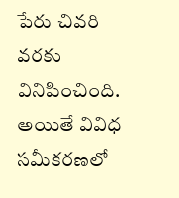పేరు చివరి వరకు వినిపించింది. అయితే వివిధ సమీకరణలో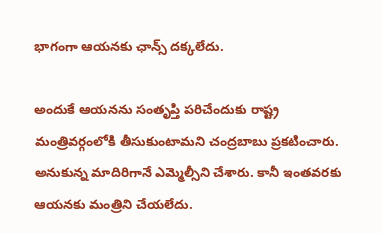భాగంగా ఆయనకు ఛాన్స్ దక్కలేదు.

అందుకే ఆయనను సంతృప్తి పరిచేందుకు రాష్ట్ర మంత్రివర్గంలోకి తీసుకుంటామని చంద్రబాబు ప్రకటించారు. అనుకున్న మాదిరిగానే ఎమ్మెల్సీని చేశారు. కానీ ఇంతవరకు ఆయనకు మంత్రిని చేయలేదు.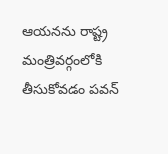ఆయనను రాష్ట్ర మంత్రివర్గంలోకి తీసుకోవడం పవన్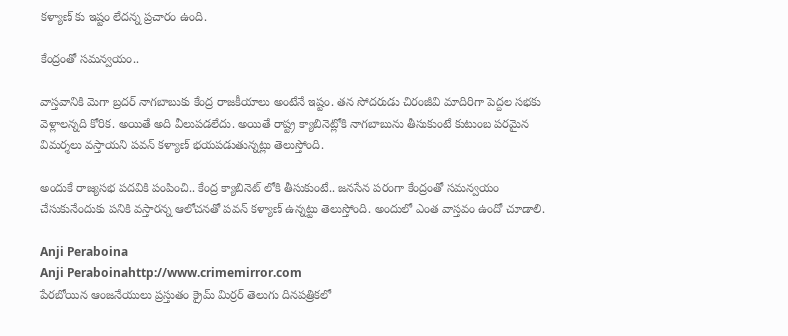కళ్యాణ్ కు ఇష్టం లేదన్న ప్రచారం ఉంది.

కేంద్రంతో సమన్వయం..

వాస్తవానికి మెగా బ్రదర్ నాగబాబుకు కేంద్ర రాజకీయాలు అంటేనే ఇష్టం. తన సోదరుడు చిరంజీవి మాదిరిగా పెద్దల సభకు వెళ్లాలన్నది కోరిక. అయితే అది వీలుపడలేదు. అయితే రాష్ట్ర క్యాబినెట్లోకి నాగబాబును తీసుకుంటే కుటుంబ పరమైన విమర్శలు వస్తాయని పవన్ కళ్యాణ్ భయపడుతున్నట్లు తెలుస్తోంది.

అందుకే రాజ్యసభ పదవికి పంపించి.. కేంద్ర క్యాబినెట్ లోకి తీసుకుంటే.. జనసేన పరంగా కేంద్రంతో సమన్వయం చేసుకునేందుకు పనికి వస్తారన్న ఆలోచనతో పవన్ కళ్యాణ్ ఉన్నట్టు తెలుస్తోంది. అందులో ఎంత వాస్తవం ఉందో చూడాలి.

Anji Peraboina
Anji Peraboinahttp://www.crimemirror.com
పేరబోయిన ఆంజనేయులు ప్రస్తుతం క్రైమ్ మిర్రర్ తెలుగు దినపత్రికలో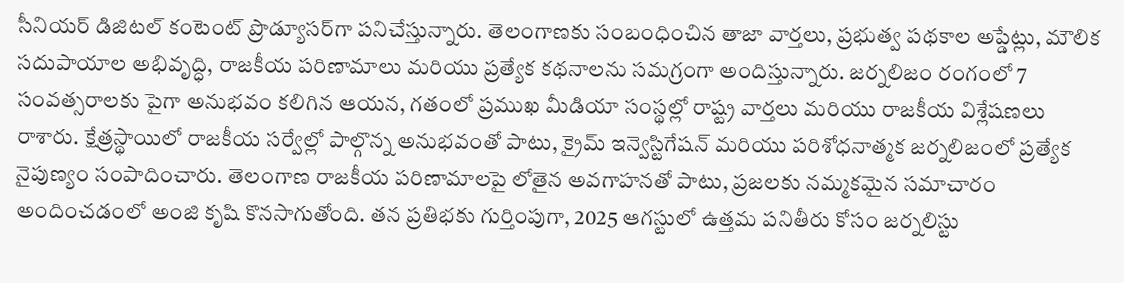సీనియర్ డిజిటల్ కంటెంట్ ప్రొడ్యూసర్‌గా పనిచేస్తున్నారు. తెలంగాణకు సంబంధించిన తాజా వార్తలు, ప్రభుత్వ పథకాల అప్డేట్లు, మౌలిక సదుపాయాల అభివృద్ధి, రాజకీయ పరిణామాలు మరియు ప్రత్యేక కథనాలను సమగ్రంగా అందిస్తున్నారు. జర్నలిజం రంగంలో 7 సంవత్సరాలకు పైగా అనుభవం కలిగిన ఆయన, గతంలో ప్రముఖ మీడియా సంస్థల్లో రాష్ట్ర వార్తలు మరియు రాజకీయ విశ్లేషణలు రాశారు. క్షేత్రస్థాయిలో రాజకీయ సర్వేల్లో పాల్గొన్న అనుభవంతో పాటు, క్రైమ్ ఇన్వెస్టిగేషన్ మరియు పరిశోధనాత్మక జర్నలిజంలో ప్రత్యేక నైపుణ్యం సంపాదించారు. తెలంగాణ రాజకీయ పరిణామాలపై లోతైన అవగాహనతో పాటు, ప్రజలకు నమ్మకమైన సమాచారం అందించడంలో అంజి కృషి కొనసాగుతోంది. తన ప్రతిభకు గుర్తింపుగా, 2025 ఆగస్టులో ఉత్తమ పనితీరు కోసం జర్నలిస్టు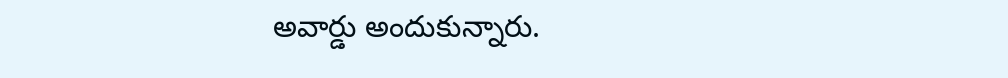అవార్డు అందుకున్నారు.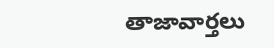తాజావార్తలు